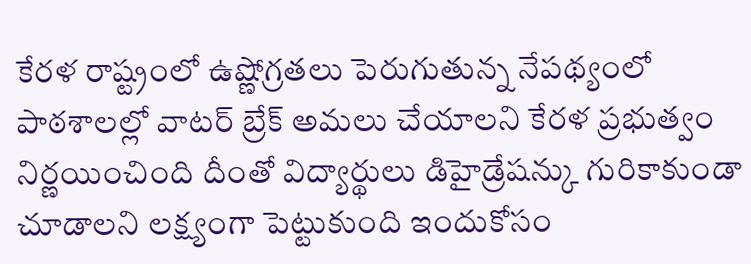కేరళ రాష్ట్రంలో ఉష్ణోగ్రతలు పెరుగుతున్న నేపథ్యంలో పాఠశాలల్లో వాటర్ బ్రేక్ అమలు చేయాలని కేరళ ప్రభుత్వం నిర్ణయించింది దీంతో విద్యార్థులు డిహైడ్రేషన్కు గురికాకుండా చూడాలని లక్ష్యంగా పెట్టుకుంది ఇందుకోసం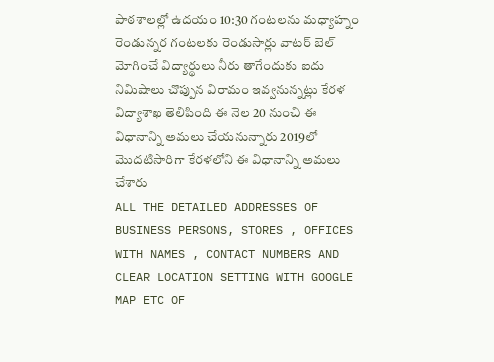పాఠశాలల్లో ఉదయం 10:30 గంటలను మధ్యాహ్నం రెండున్నర గంటలకు రెండుసార్లు వాటర్ బెల్ మోగించే విద్యార్థులు నీరు తాగేందుకు ఐదు నిమిషాలు చొప్పున విరామం ఇవ్వనున్నట్లు కేరళ విద్యాశాఖ తెలిపింది ఈ నెల 20 నుంచి ఈ విధానాన్ని అమలు చేయనున్నారు 2019లో మొదటిసారిగా కేరళలోని ఈ విధానాన్ని అమలు చేశారు
ALL THE DETAILED ADDRESSES OF BUSINESS PERSONS, STORES , OFFICES WITH NAMES , CONTACT NUMBERS AND CLEAR LOCATION SETTING WITH GOOGLE MAP ETC OF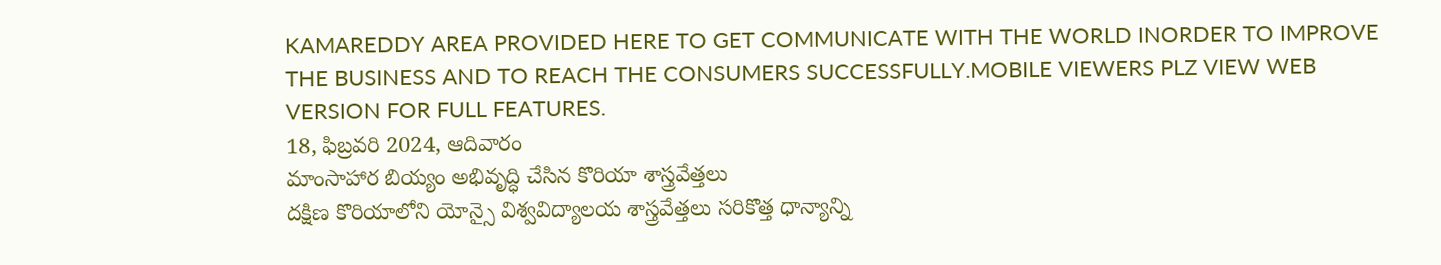KAMAREDDY AREA PROVIDED HERE TO GET COMMUNICATE WITH THE WORLD INORDER TO IMPROVE THE BUSINESS AND TO REACH THE CONSUMERS SUCCESSFULLY.MOBILE VIEWERS PLZ VIEW WEB VERSION FOR FULL FEATURES.
18, ఫిబ్రవరి 2024, ఆదివారం
మాంసాహార బియ్యం అభివృద్ధి చేసిన కొరియా శాస్త్రవేత్తలు
దక్షిణ కొరియాలోని యోన్సై విశ్వవిద్యాలయ శాస్త్రవేత్తలు సరికొత్త ధాన్యాన్ని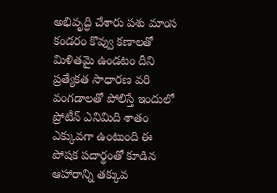అభివృద్ధి చేశారు పశు మాంస కండరం కొవ్వు కణాలతో మిళితమై ఉండటం దీని ప్రత్యేకత సాధారణ వరి వంగడాలతో పోలిస్తే ఇందులో ప్రోటీన్ ఎనిమిది శాతం ఎక్కువగా ఉంటుంది ఈ పోషక పదార్థంతో కూడిన ఆహారాన్ని తక్కువ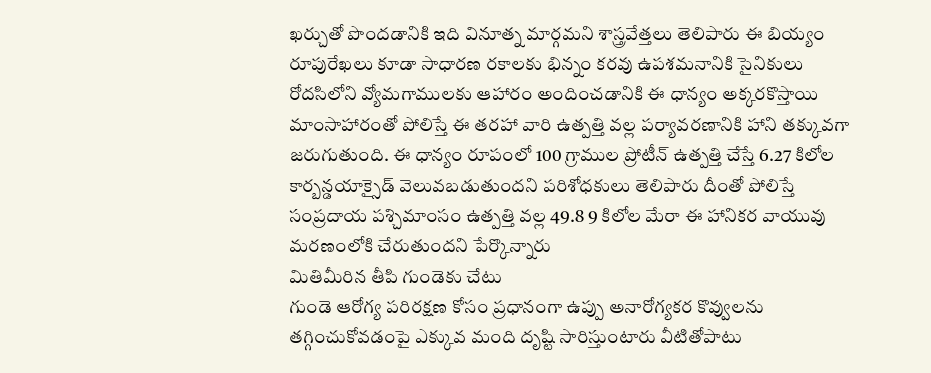ఖర్చుతో పొందడానికి ఇది వినూత్న మార్గమని శాస్త్రవేత్తలు తెలిపారు ఈ బియ్యం రూపురేఖలు కూడా సాధారణ రకాలకు భిన్నం కరవు ఉపశమనానికి సైనికులు రోదసిలోని వ్యోమగాములకు ఆహారం అందించడానికి ఈ ధాన్యం అక్కరకొస్తాయి మాంసాహారంతో పోలిస్తే ఈ తరహా వారి ఉత్పత్తి వల్ల పర్యావరణానికి హాని తక్కువగా జరుగుతుంది. ఈ ధాన్యం రూపంలో 100 గ్రాముల ప్రోటీన్ ఉత్పత్తి చేస్తే 6.27 కిలోల కార్బన్డయాక్సైడ్ వెలువబడుతుందని పరిశోధకులు తెలిపారు దీంతో పోలిస్తే సంప్రదాయ పశ్చిమాంసం ఉత్పత్తి వల్ల 49.8 9 కిలోల మేరా ఈ హానికర వాయువు మరణంలోకి చేరుతుందని పేర్కొన్నారు
మితిమీరిన తీపి గుండెకు చేటు
గుండె ఆరోగ్య పరిరక్షణ కోసం ప్రధానంగా ఉప్పు అనారోగ్యకర కొవ్వులను తగ్గించుకోవడంపై ఎక్కువ మంది దృష్టి సారిస్తుంటారు వీటితోపాటు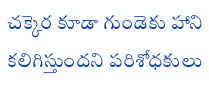చక్కెర కూడా గుండెకు హాని కలిగిస్తుందని పరిశోధకులు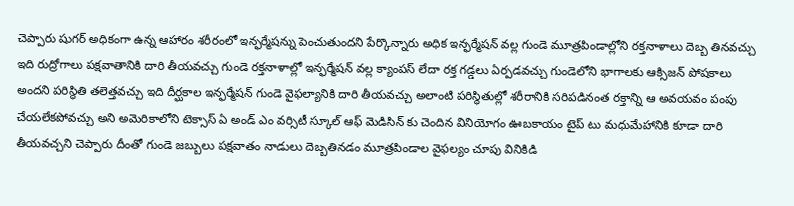చెప్పారు షుగర్ అధికంగా ఉన్న ఆహారం శరీరంలో ఇన్ఫర్మేషన్ను పెంచుతుందని పేర్కొన్నారు అధిక ఇన్ఫర్మేషన్ వల్ల గుండె మూత్రపిండాల్లోని రక్తనాళాలు దెబ్బ తినవచ్చు ఇది రుద్రోగాలు పక్షవాతానికి దారి తీయవచ్చు గుండె రక్తనాళాల్లో ఇన్ఫర్మేషన్ వల్ల క్యాంపస్ లేదా రక్త గడ్డలు ఏర్పడవచ్చు గుండెలోని భాగాలకు ఆక్సిజన్ పోషకాలు అందని పరిస్థితి తలెత్తవచ్చు ఇది దీర్ఘకాల ఇన్ఫర్మేషన్ గుండె వైఫల్యానికి దారి తీయవచ్చు అలాంటి పరిస్థితుల్లో శరీరానికి సరిపడినంత రక్తాన్ని ఆ అవయవం పంపు చేయలేకపోవచ్చు అని అమెరికాలోని టెక్సాస్ ఏ అండ్ ఎం వర్సిటీ స్కూల్ ఆఫ్ మెడిసిన్ కు చెందిన వినియోగం ఊబకాయం టైప్ టు మధుమేహానికి కూడా దారి తీయవచ్చని చెప్పారు దీంతో గుండె జబ్బులు పక్షవాతం నాడులు దెబ్బతినడం మూత్రపిండాల వైఫల్యం చూపు వినికిడి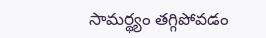సామర్థ్యం తగ్గిపోవడం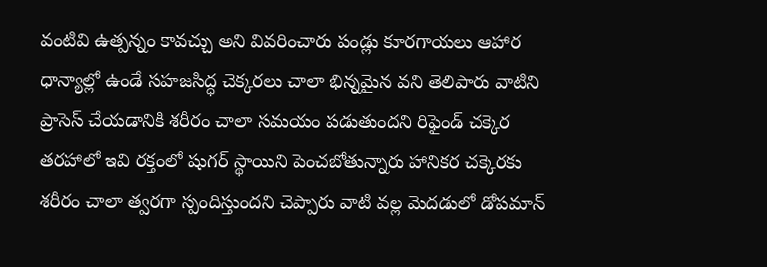వంటివి ఉత్పన్నం కావచ్చు అని వివరించారు పండ్లు కూరగాయలు ఆహార ధాన్యాల్లో ఉండే సహజసిద్ధ చెక్కరలు చాలా భిన్నమైన వని తెలిపారు వాటిని ప్రాసెస్ చేయడానికి శరీరం చాలా సమయం పడుతుందని రిఫైండ్ చక్కెర తరహాలో ఇవి రక్తంలో షుగర్ స్థాయిని పెంచబోతున్నారు హానికర చక్కెరకు శరీరం చాలా త్వరగా స్పందిస్తుందని చెప్పారు వాటి వల్ల మెదడులో డోపమాన్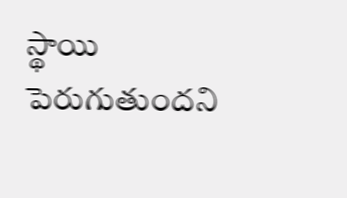స్థాయి పెరుగుతుందని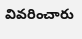వివరించారు